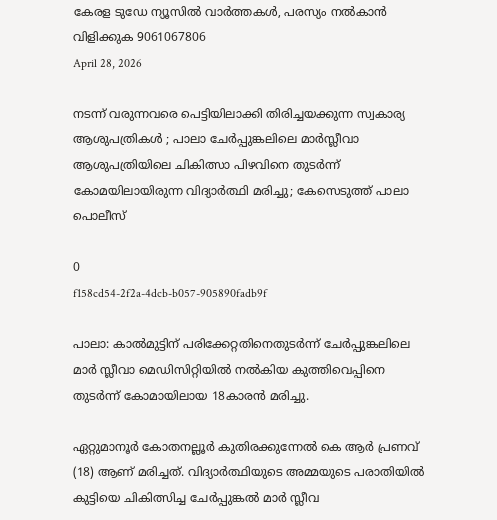കേരള ടുഡേ ന്യൂസിൽ വാർത്തകൾ, പരസ്യം നൽകാൻ വിളിക്കുക 9061067806
April 28, 2026

നടന്ന് വരുന്നവരെ പെട്ടിയിലാക്കി തിരിച്ചയക്കുന്ന സ്വകാര്യ ആശുപത്രികൾ ; പാലാ ചേർപ്പുങ്കലിലെ മാർസ്ലീവാ ആശുപത്രിയിലെ ചികിത്സാ പിഴവിനെ തുടർന്ന് കോമയിലായിരുന്ന വിദ്യാർത്ഥി മരിച്ചു; കേസെടുത്ത് പാലാ പൊലീസ്

0
f158cd54-2f2a-4dcb-b057-905890fadb9f

പാലാ: കാൽമുട്ടിന് പരിക്കേറ്റതിനെതുടർന്ന് ചേർപ്പുങ്കലിലെ മാർ സ്ലീവാ മെഡിസിറ്റിയിൽ നൽകിയ കുത്തിവെപ്പിനെ തുടർന്ന് കോമായിലായ 18കാരൻ മരിച്ചു.

ഏറ്റുമാനൂർ കോതനല്ലൂർ കുതിരക്കുന്നേൽ കെ ആർ പ്രണവ് (18) ആണ് മരിച്ചത്. വിദ്യാർത്ഥിയുടെ അമ്മയുടെ പരാതിയിൽ കുട്ടിയെ ചികിത്സിച്ച ചേർപ്പുങ്കൽ മാർ സ്ലീവ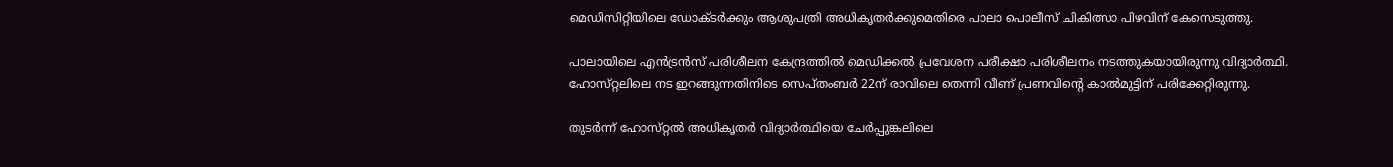മെഡിസിറ്റിയിലെ ഡോക്ടർക്കും ആശുപത്രി അധികൃതർക്കുമെതിരെ പാലാ പൊലീസ് ചികിത്സാ പിഴവിന് കേസെടുത്തു.

പാലായിലെ എൻട്രൻസ് പരിശീലന കേന്ദ്രത്തിൽ മെഡിക്കൽ പ്രവേശന പരീക്ഷാ പരിശീലനം നടത്തുകയായിരുന്നു വിദ്യാർത്ഥി. ഹോസ്‌റ്റലിലെ നട ഇറങ്ങുന്നതിനിടെ സെപ്‌തംബർ 22ന് രാവിലെ തെന്നി വീണ് പ്രണവിൻ്റെ കാൽമുട്ടിന് പരിക്കേറ്റിരുന്നു.

തുടർന്ന് ഹോസ്‌റ്റൽ അധികൃതർ വിദ്യാർത്ഥിയെ ചേർപ്പുങ്കലിലെ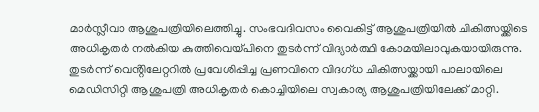മാർസ്ലീവാ ആശുപത്രിയിലെത്തിച്ചു. സംഭവദിവസം വൈകിട്ട് ആശുപത്രിയിൽ ചികിത്സയ്ക്കിടെ അധികൃതർ നൽകിയ കുത്തിവെയ്‌പിനെ തുടർന്ന് വിദ്യാർത്ഥി കോമയിലാവുകയായിരുന്നു. തുടർന്ന് വെൻ്റിലേറ്ററിൽ പ്രവേശിപ്പിച്ച പ്രണവിനെ വിദഗ്‌ധ ചികിത്സയ്ക്കായി പാലായിലെ മെഡിസിറ്റി ആശുപത്രി അധികൃതർ കൊച്ചിയിലെ സ്വകാര്യ ആശുപത്രിയിലേക്ക് മാറ്റി.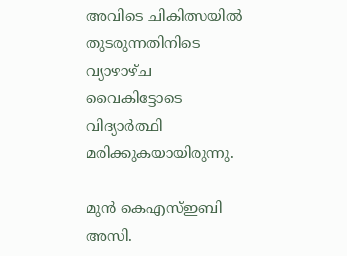അവിടെ ചികിത്സയിൽ തുടരുന്നതിനിടെ വ്യാഴാഴ്ച വൈകിട്ടോടെ വിദ്യാർത്ഥി മരിക്കുകയായിരുന്നു.

മുൻ കെഎസ്ഇബി അസി.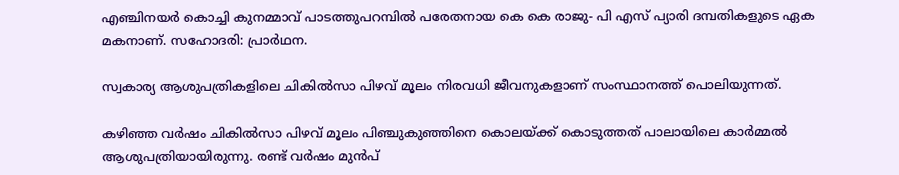എഞ്ചിനയർ കൊച്ചി കുനമ്മാവ് പാടത്തുപറമ്പിൽ പരേതനായ കെ കെ രാജു- പി എസ് പ്യാരി ദമ്പതികളുടെ ഏക മകനാണ്. സഹോദരി: പ്രാർഥന.

സ്വകാര്യ ആശുപത്രികളിലെ ചികിൽസാ പിഴവ് മൂലം നിരവധി ജീവനുകളാണ് സംസ്ഥാനത്ത് പൊലിയുന്നത്.

കഴിഞ്ഞ വർഷം ചികിൽസാ പിഴവ് മൂലം പിഞ്ചുകുഞ്ഞിനെ കൊലയ്ക്ക് കൊടുത്തത് പാലായിലെ കാർമ്മൽ ആശുപത്രിയായിരുന്നു. രണ്ട് വർഷം മുൻപ്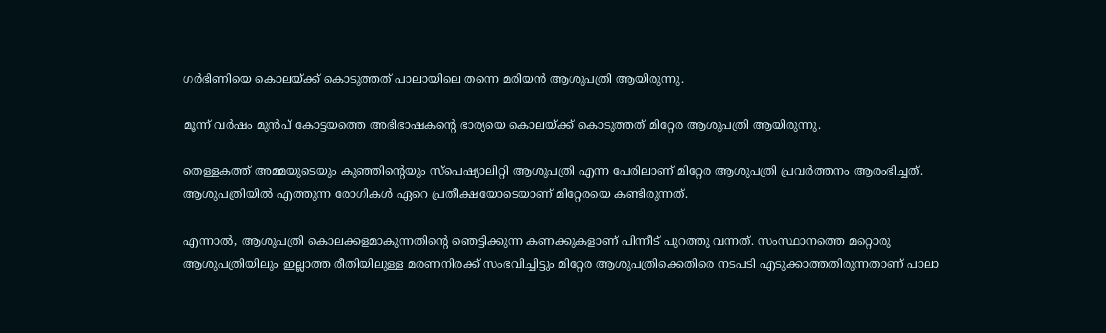ഗർഭിണിയെ കൊലയ്ക്ക് കൊടുത്തത് പാലായിലെ തന്നെ മരിയൻ ആശുപത്രി ആയിരുന്നു.

മൂന്ന് വർഷം മുൻപ് കോട്ടയത്തെ അഭിഭാഷകൻ്റെ ഭാര്യയെ കൊലയ്ക്ക് കൊടുത്തത് മിറ്റേര ആശുപത്രി ആയിരുന്നു.

തെള്ളകത്ത് അമ്മയുടെയും കുഞ്ഞിന്റെയും സ്പെഷ്യാലിറ്റി ആശുപത്രി എന്ന പേരിലാണ് മിറ്റേര ആശുപത്രി പ്രവര്‍ത്തനം ആരംഭിച്ചത്. ആശുപത്രിയില്‍ എത്തുന്ന രോഗികള്‍ ഏറെ പ്രതീക്ഷയോടെയാണ് മിറ്റേരയെ കണ്ടിരുന്നത്.

എന്നാല്‍, ആശുപത്രി കൊലക്കളമാകുന്നതിന്റെ ഞെട്ടിക്കുന്ന കണക്കുകളാണ് പിന്നീട് പുറത്തു വന്നത്. സംസ്ഥാനത്തെ മറ്റൊരു ആശുപത്രിയിലും ഇല്ലാത്ത രീതിയിലുള്ള മരണനിരക്ക് സംഭവിച്ചിട്ടും മിറ്റേര ആശുപത്രിക്കെതിരെ നടപടി എടുക്കാത്തതിരുന്നതാണ് പാലാ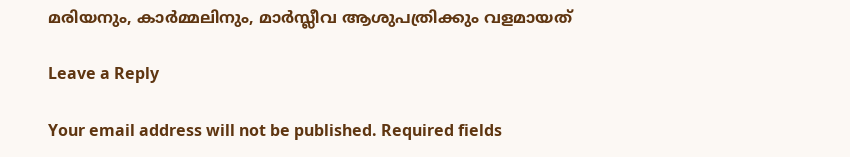മരിയനും, കാർമ്മലിനും, മാർസ്ലീവ ആശുപത്രിക്കും വളമായത്

Leave a Reply

Your email address will not be published. Required fields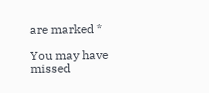are marked *

You may have missed